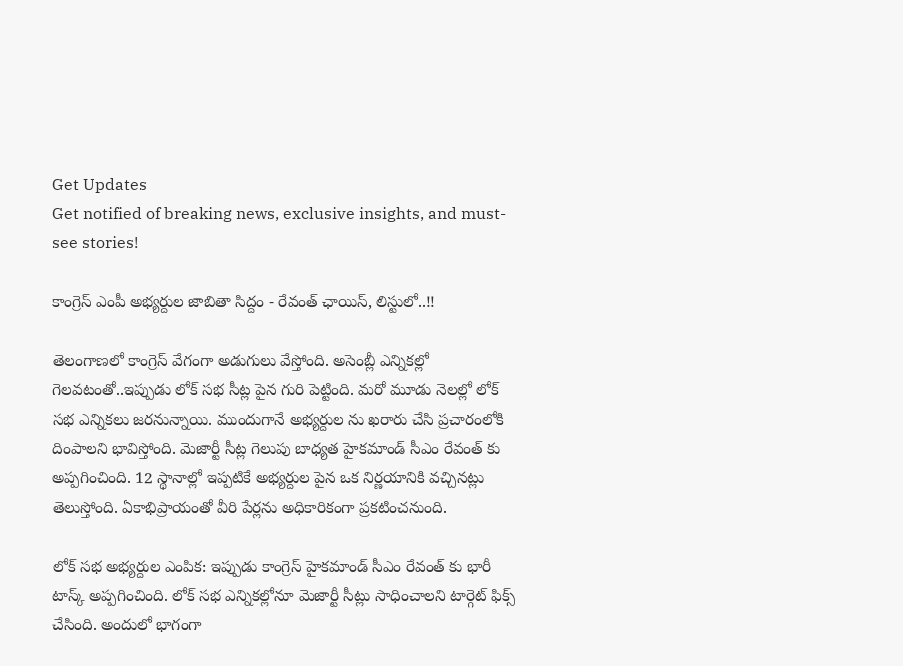Get Updates
Get notified of breaking news, exclusive insights, and must-see stories!

కాంగ్రెస్ ఎంపీ అభ్యర్దుల జాబితా సిద్దం - రేవంత్ ఛాయిస్, లిస్టులో..!!

తెలంగాణలో కాంగ్రెస్ వేగంగా అడుగులు వేస్తోంది. అసెంబ్లీ ఎన్నికల్లో గెలవటంతో..ఇప్పుడు లోక్ సభ సీట్ల పైన గురి పెట్టింది. మరో మూడు నెలల్లో లోక్ సభ ఎన్నికలు జరనున్నాయి. ముందుగానే అభ్యర్దుల ను ఖరారు చేసి ప్రచారంలోకి దింపాలని భావిస్తోంది. మెజార్టీ సీట్ల గెలుపు బాధ్యత హైకమాండ్ సీఎం రేవంత్ కు అప్పగించింది. 12 స్థానాల్లో ఇప్పటికే అభ్యర్దుల పైన ఒక నిర్ణయానికి వచ్చినట్లు తెలుస్తోంది. ఏకాభిప్రాయంతో వీరి పేర్లను అధికారికంగా ప్రకటించనుంది.

లోక్ సభ అభ్యర్దుల ఎంపిక: ఇప్పుడు కాంగ్రెస్ హైకమాండ్ సీఎం రేవంత్ కు భారీ టాస్క్ అప్పగించింది. లోక్ సభ ఎన్నికల్లోనూ మెజార్టీ సీట్లు సాధించాలని టార్గెట్ ఫిక్స్ చేసింది. అందులో భాగంగా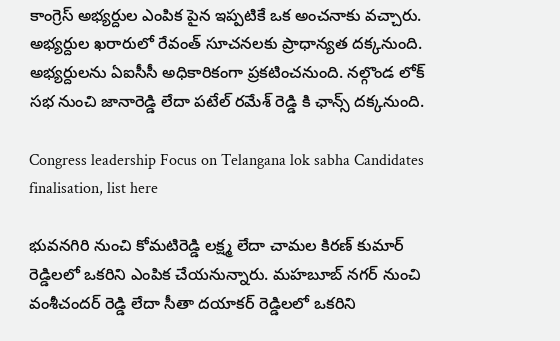కాంగ్రెస్ అభ్యర్దుల ఎంపిక పైన ఇప్పటికే ఒక అంచనాకు వచ్చారు. అభ్యర్దుల ఖరారులో రేవంత్ సూచనలకు ప్రాధాన్యత దక్కనుంది. అభ్యర్దులను ఏఐసీసీ అధికారికంగా ప్రకటించనుంది. నల్గొండ లోక్ సభ నుంచి జానారెడ్డి లేదా పటేల్ రమేశ్ రెడ్డి కి ఛాన్స్ దక్కనుంది.

Congress leadership Focus on Telangana lok sabha Candidates finalisation, list here

భువనగిరి నుంచి కోమటిరెడ్డి లక్ష్మ లేదా చామల కిరణ్ కుమార్ రెడ్డిలలో ఒకరిని ఎంపిక చేయనున్నారు. మహబూబ్ నగర్ నుంచి వంశీచందర్ రెడ్డి లేదా సీతా దయాకర్ రెడ్డిలలో ఒకరిని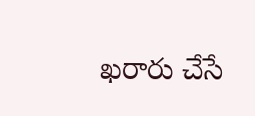ఖరారు చేసే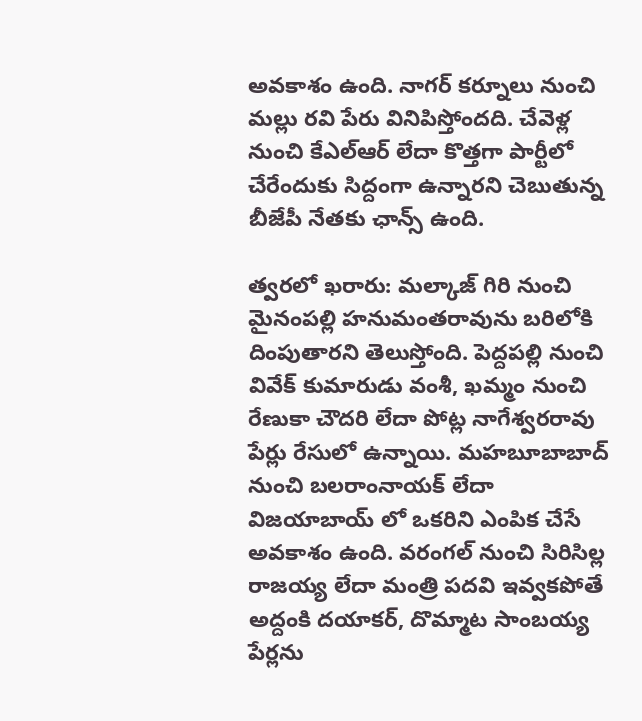అవకాశం ఉంది. నాగర్ కర్నూలు నుంచి మల్లు రవి పేరు వినిపిస్తోందది. చేవెళ్ల నుంచి కేఎల్ఆర్ లేదా కొత్తగా పార్టీలో చేరేందుకు సిద్దంగా ఉన్నారని చెబుతున్న బీజేపీ నేతకు ఛాన్స్ ఉంది.

త్వరలో ఖరారు: మల్కాజ్ గిరి నుంచి మైనంపల్లి హనుమంతరావును బరిలోకి దింపుతారని తెలుస్తోంది. పెద్దపల్లి నుంచి వివేక్ కుమారుడు వంశీ, ఖమ్మం నుంచి రేణుకా చౌదరి లేదా పోట్ల నాగేశ్వరరావు పేర్లు రేసులో ఉన్నాయి. మహబూబాబాద్ నుంచి బలరాంనాయక్ లేదా విజయాబాయ్ లో ఒకరిని ఎంపిక చేసే అవకాశం ఉంది. వరంగల్ నుంచి సిరిసిల్ల రాజయ్య లేదా మంత్రి పదవి ఇవ్వకపోతే అద్దంకి దయాకర్, దొమ్మాట సాంబయ్య పేర్లను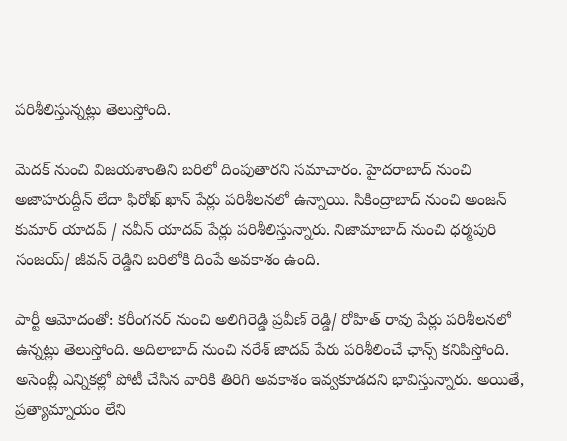పరిశీలిస్తున్నట్లు తెలుస్తోంది.

మెదక్ నుంచి విజయశాంతిని బరిలో దింపుతారని సమాచారం. హైదరాబాద్ నుంచి అజాహరుద్దీన్ లేదా ఫిరోఖ్ ఖాన్ పేర్లు పరిశీలనలో ఉన్నాయి. సికింద్రాబాద్ నుంచి అంజన్ కుమార్ యాదవ్ / నవీన్ యాదవ్ పేర్లు పరిశీలిస్తున్నారు. నిజామాబాద్ నుంచి ధర్మపురి సంజయ్/ జీవన్ రెడ్డిని బరిలోకి దింపే అవకాశం ఉంది.

పార్టీ ఆమోదంతో: కరీంగనర్ నుంచి అలిగిరెడ్డి ప్రవీణ్ రెడ్డి/ రోహిత్ రావు పేర్లు పరిశీలనలో ఉన్నట్లు తెలుస్తోంది. అదిలాబాద్ నుంచి నరేశ్ జాదవ్ పేరు పరిశీలించే ఛాన్స్ కనిపిస్తోంది. అసెంబ్లీ ఎన్నికల్లో పోటీ చేసిన వారికి తిరిగి అవకాశం ఇవ్వకూడదని భావిస్తున్నారు. అయితే, ప్రత్యామ్నాయం లేని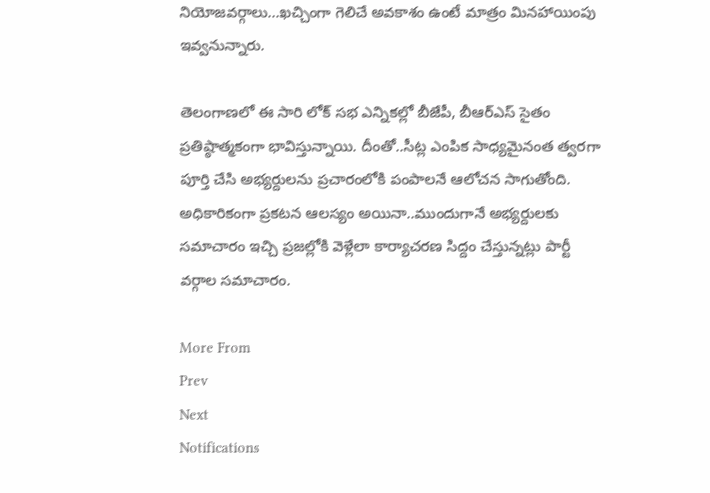నియోజవర్గాలు...ఖచ్చింగా గెలిచే అవకాశం ఉంటే మాత్రం మినహాయింపు ఇవ్వనున్నారు.

తెలంగాణలో ఈ సారి లోక్ సభ ఎన్నికల్లో బీజేపీ, బీఆర్ఎస్ సైతం ప్రతిష్ఠాత్మకంగా భావిస్తున్నాయి. దీంతో..సీట్ల ఎంపిక సాధ్యమైనంత త్వరగా పూర్తి చేసి అభ్యర్దులను ప్రచారంలోకి పంపాలనే ఆలోచన సాగుతోంది. అధికారికంగా ప్రకటన ఆలస్యం అయినా..ముందుగానే అభ్యర్దులకు సమాచారం ఇచ్చి ప్రజల్లోకి వెళ్లేలా కార్యాచరణ సిద్దం చేస్తున్నట్లు పార్టీ వర్గాల సమాచారం.

More From
Prev
Next
Notifications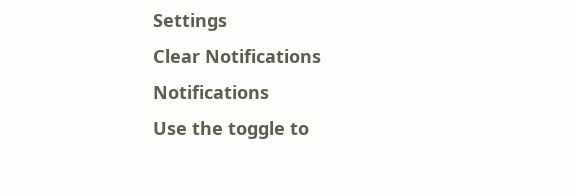Settings
Clear Notifications
Notifications
Use the toggle to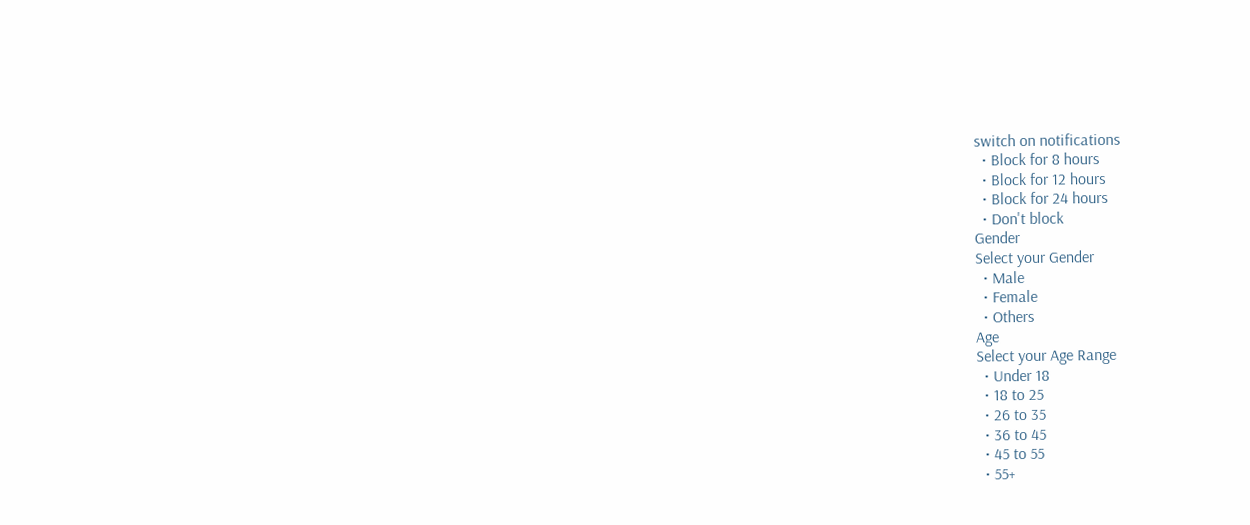switch on notifications
  • Block for 8 hours
  • Block for 12 hours
  • Block for 24 hours
  • Don't block
Gender
Select your Gender
  • Male
  • Female
  • Others
Age
Select your Age Range
  • Under 18
  • 18 to 25
  • 26 to 35
  • 36 to 45
  • 45 to 55
  • 55+